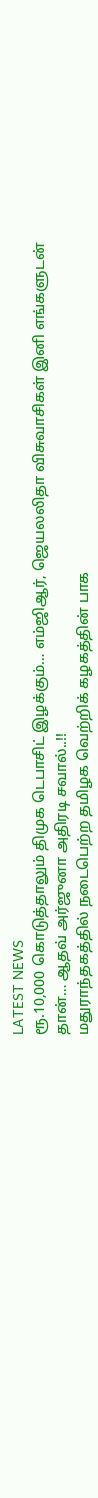LATEST NEWS
ரூ.10,000 கொடுத்தாலும் திமுக டெபாசிட் இழக்கும்… எம்ஜிஆர், ஜெயலலிதா விசுவாசிகள் இனி எங்களுடன் தான்… ஆதவ் அர்ஜுனா அதிரடி சவால்..!!
மதுராந்தகத்தில் நடைபெற்ற தமிழக வெற்றிக் கழகத்தின் பாக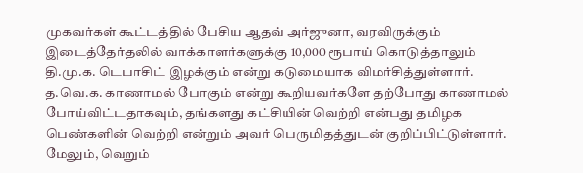முகவர்கள் கூட்டத்தில் பேசிய ஆதவ் அர்ஜுனா, வரவிருக்கும் இடைத்தேர்தலில் வாக்காளர்களுக்கு 10,000 ரூபாய் கொடுத்தாலும் தி.மு.க. டெபாசிட் இழக்கும் என்று கடுமையாக விமர்சித்துள்ளார். த.வெ.க. காணாமல் போகும் என்று கூறியவர்களே தற்போது காணாமல் போய்விட்டதாகவும், தங்களது கட்சியின் வெற்றி என்பது தமிழக பெண்களின் வெற்றி என்றும் அவர் பெருமிதத்துடன் குறிப்பிட்டுள்ளார். மேலும், வெறும்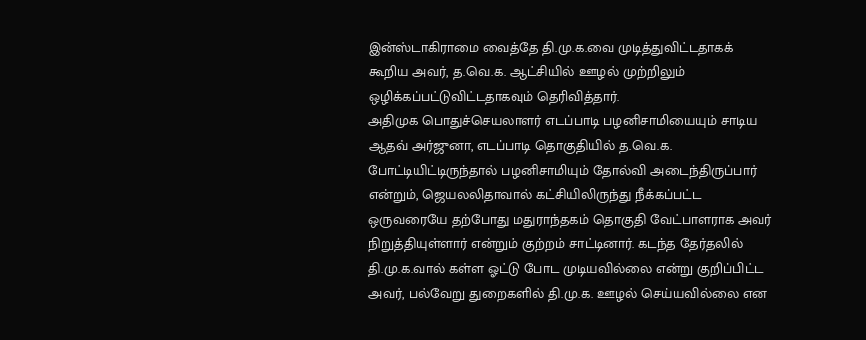இன்ஸ்டாகிராமை வைத்தே தி.மு.க.வை முடித்துவிட்டதாகக் கூறிய அவர், த.வெ.க. ஆட்சியில் ஊழல் முற்றிலும் ஒழிக்கப்பட்டுவிட்டதாகவும் தெரிவித்தார்.
அதிமுக பொதுச்செயலாளர் எடப்பாடி பழனிசாமியையும் சாடிய ஆதவ் அர்ஜுனா, எடப்பாடி தொகுதியில் த.வெ.க. போட்டியிட்டிருந்தால் பழனிசாமியும் தோல்வி அடைந்திருப்பார் என்றும், ஜெயலலிதாவால் கட்சியிலிருந்து நீக்கப்பட்ட ஒருவரையே தற்போது மதுராந்தகம் தொகுதி வேட்பாளராக அவர் நிறுத்தியுள்ளார் என்றும் குற்றம் சாட்டினார். கடந்த தேர்தலில் தி.மு.க.வால் கள்ள ஓட்டு போட முடியவில்லை என்று குறிப்பிட்ட அவர், பல்வேறு துறைகளில் தி.மு.க. ஊழல் செய்யவில்லை என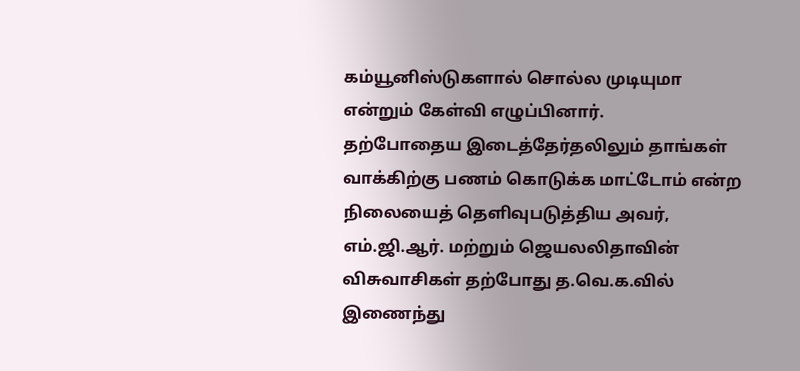கம்யூனிஸ்டுகளால் சொல்ல முடியுமா என்றும் கேள்வி எழுப்பினார்.
தற்போதைய இடைத்தேர்தலிலும் தாங்கள் வாக்கிற்கு பணம் கொடுக்க மாட்டோம் என்ற நிலையைத் தெளிவுபடுத்திய அவர், எம்.ஜி.ஆர். மற்றும் ஜெயலலிதாவின் விசுவாசிகள் தற்போது த.வெ.க.வில் இணைந்து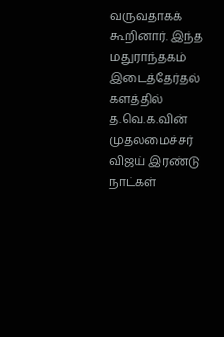வருவதாகக் கூறினார். இந்த மதுராந்தகம் இடைத்தேர்தல் களத்தில் த.வெ.க.வின் முதலமைச்சர் விஜய் இரண்டு நாட்கள்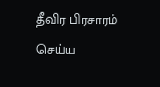தீவிர பிரசாரம் செய்ய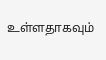உள்ளதாகவும்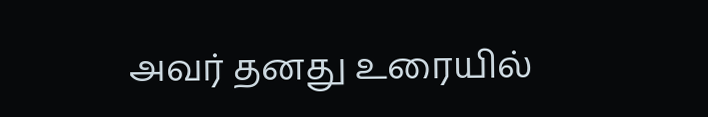அவர் தனது உரையில்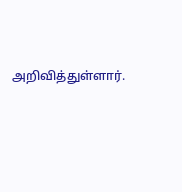அறிவித்துள்ளார்.